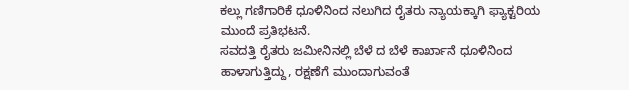ಕಲ್ಲು ಗಣಿಗಾರಿಕೆ ಧೂಳಿನಿಂದ ನಲುಗಿದ ರೈತರು ನ್ಯಾಯಕ್ಕಾಗಿ ಫ್ಯಾಕ್ಟರಿಯ ಮುಂದೆ ಪ್ರತಿಭಟನೆ.
ಸವದತ್ತಿ ರೈತರು ಜಮೀನಿನಲ್ಲಿ ಬೆಳೆ ದ ಬೆಳೆ ಕಾರ್ಖಾನೆ ಧೂಳಿನಿಂದ ಹಾಳಾಗುತ್ತಿದ್ದು, ರಕ್ಷಣೆಗೆ ಮುಂದಾಗುವಂತೆ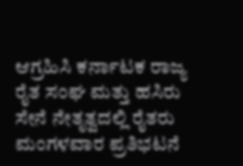ಆಗ್ರಹಿಸಿ ಕರ್ನಾಟಕ ರಾಜ್ಯ ರೈತ ಸಂಘ ಮತ್ತು ಹಸಿರು ಸೇನೆ ನೇತೃತ್ವದಲ್ಲಿ ರೈತರು ಮಂಗಳವಾರ ಪ್ರತಿಭಟನೆ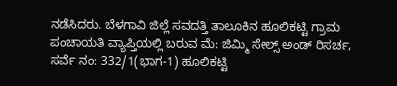ನಡೆಸಿದರು. ಬೆಳಗಾವಿ ಜಿಲ್ಲೆ ಸವದತ್ತಿ ತಾಲೂಕಿನ ಹೂಲಿಕಟ್ಟಿ ಗ್ರಾಮ ಪಂಚಾಯತಿ ವ್ಯಾಪ್ತಿಯಲ್ಲಿ ಬರುವ ಮೆ: ಜಿಮ್ಮಿ ಸೇಲ್ಸ್ ಅಂಡ್ ರಿಸರ್ಚ, ಸರ್ವೆ ನಂ: 332/1(ಭಾಗ-1) ಹೂಲಿಕಟ್ಟಿ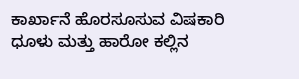ಕಾರ್ಖಾನೆ ಹೊರಸೂಸುವ ವಿಷಕಾರಿ ಧೂಳು ಮತ್ತು ಹಾರೋ ಕಲ್ಲಿನ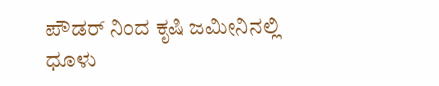ಪೌಡರ್ ನಿಂದ ಕೃಷಿ ಜಮೀನಿನಲ್ಲಿ ಧೂಳು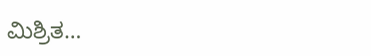ಮಿಶ್ರಿತ…